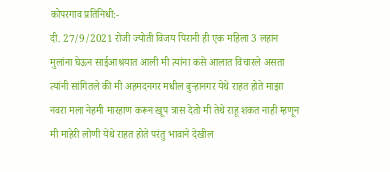कोपरगाव प्रतिनिधी:-
दी. 27/9/2021 रोजी ज्योती विजय पिरानी ही एक महिला 3 लहान मुलांना घेऊन साईआश्रयात आली मी त्यांना कसे आलात विचारले असता त्यांनी सांगितले की मी अहमदनगर मधील बुऱ्हानगर येथे राहत होते माझा नवरा मला नेहमी मारहाण करून खूप त्रास देतो मी तेथे राहू शकत नाही म्हणून मी माहेरी लोणी येथे राहत होते परंतु भावाने देखील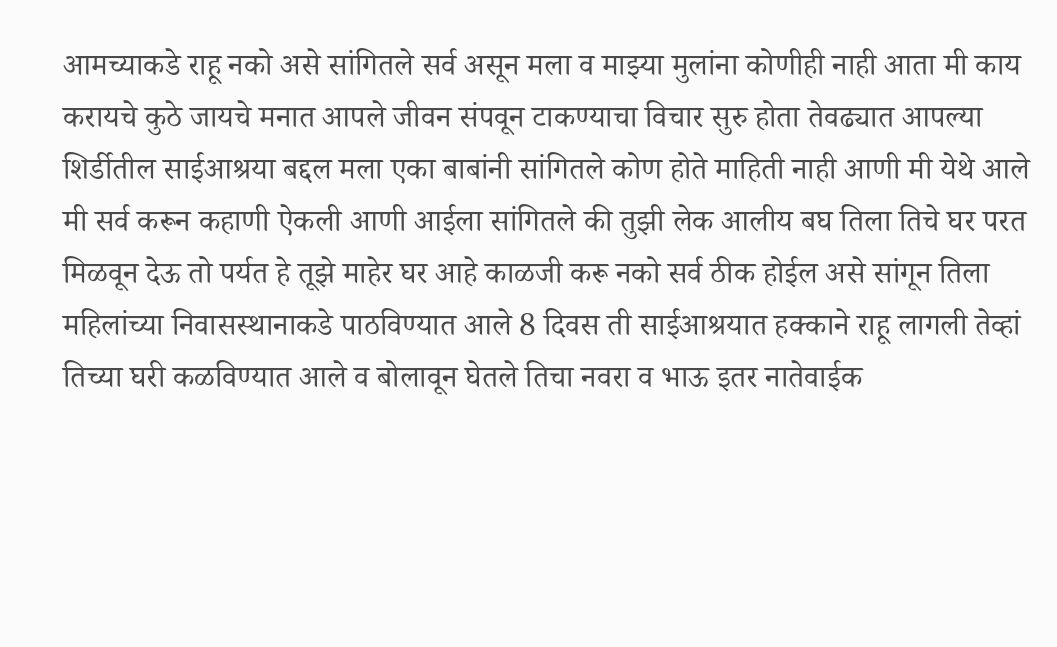आमच्याकडे राहू नको असे सांगितले सर्व असून मला व माझ्या मुलांना कोणीही नाही आता मी काय करायचे कुठे जायचे मनात आपले जीवन संपवून टाकण्याचा विचार सुरु होता तेवढ्यात आपल्या शिर्डीतील साईआश्रया बद्दल मला एका बाबांनी सांगितले कोण होते माहिती नाही आणी मी येथे आले मी सर्व करून कहाणी ऐकली आणी आईला सांगितले की तुझी लेक आलीय बघ तिला तिचे घर परत मिळवून देऊ तो पर्यत हे तूझे माहेर घर आहे काळजी करू नको सर्व ठीक होईल असे सांगून तिला महिलांच्या निवासस्थानाकडे पाठविण्यात आले 8 दिवस ती साईआश्रयात हक्काने राहू लागली तेव्हां तिच्या घरी कळविण्यात आले व बोलावून घेतले तिचा नवरा व भाऊ इतर नातेवाईक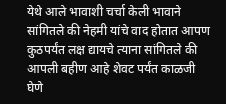येथे आले भावाशी चर्चा केली भावाने सांगितले की नेहमी यांचे वाद होतात आपण कुठपर्यंत लक्ष द्यायचे त्याना सांगितले की आपली बहीण आहे शेवट पर्यंत काळजी घेणे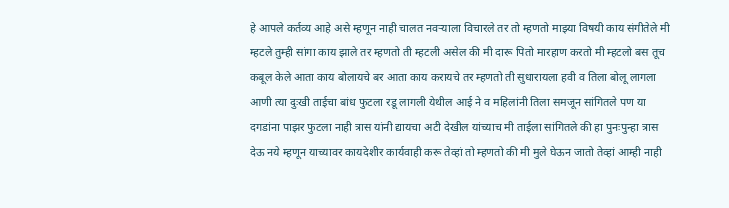हे आपले कर्तव्य आहे असे म्हणून नाही चालत नवऱ्याला विचारले तर तो म्हणतो माझ्या विषयी काय संगीतेले मी म्हटले तुम्ही सांगा काय झाले तर म्हणतो ती म्हटली असेल की मी दारू पितो मारहाण करतो मी म्हटलो बस तूच कबूल केले आता काय बोलायचे बर आता काय करायचे तर म्हणतो ती सुधारायला हवी व तिला बोलू लागला आणी त्या दुःखी ताईचा बांध फुटला रडू लागली येथील आई ने व महिलांनी तिला समजून सांगितले पण या दगडांना पाझर फुटला नाही त्रास यांनी द्यायचा अटी देखील यांच्याच मी ताईला सांगितले की हा पुनःपुन्हा त्रास देऊ नये म्हणून याच्यावर कायदेशीर कार्यवाही करू तेव्हां तो म्हणतो की मी मुले घेऊन जातो तेव्हां आम्ही नाही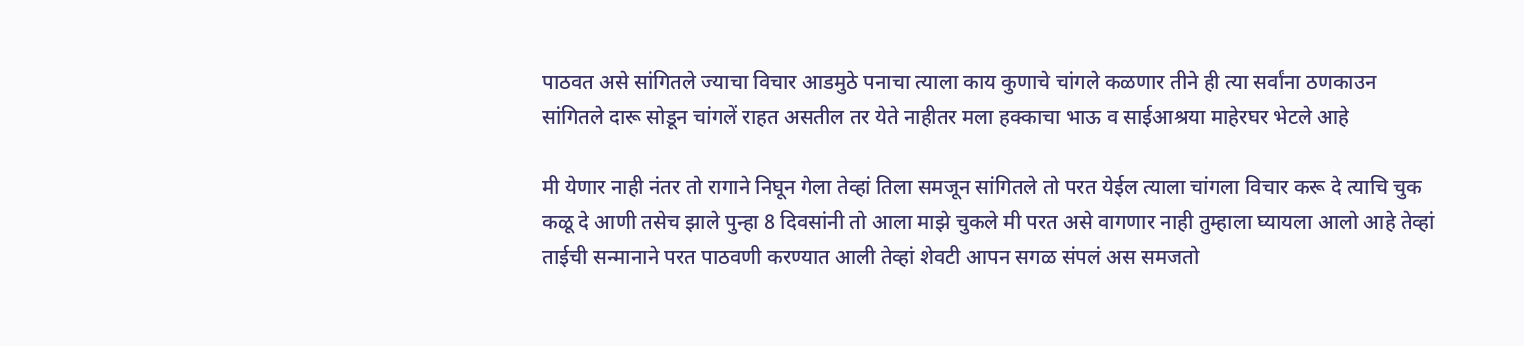पाठवत असे सांगितले ज्याचा विचार आडमुठे पनाचा त्याला काय कुणाचे चांगले कळणार तीने ही त्या सर्वांना ठणकाउन सांगितले दारू सोडून चांगलें राहत असतील तर येते नाहीतर मला हक्काचा भाऊ व साईआश्रया माहेरघर भेटले आहे

मी येणार नाही नंतर तो रागाने निघून गेला तेव्हां तिला समजून सांगितले तो परत येईल त्याला चांगला विचार करू दे त्याचि चुक कळू दे आणी तसेच झाले पुन्हा 8 दिवसांनी तो आला माझे चुकले मी परत असे वागणार नाही तुम्हाला घ्यायला आलो आहे तेव्हां ताईची सन्मानाने परत पाठवणी करण्यात आली तेव्हां शेवटी आपन सगळ संपलं अस समजतो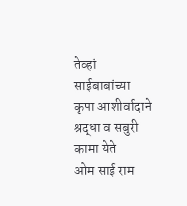तेव्हां साईबाबांच्या कृपा आशीर्वादाने श्रद्धा व सबुरी कामा येते
ओम साई राम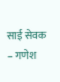साई सेवक – गणेश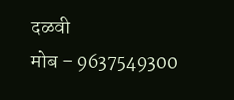दळवी
मोब – 9637549300